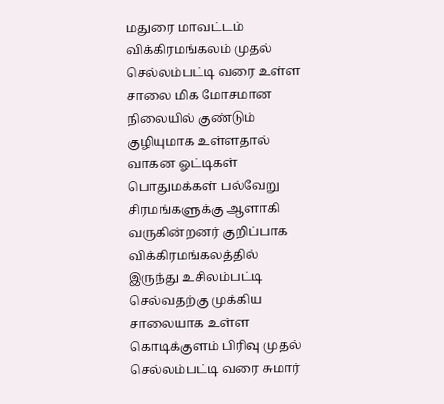மதுரை மாவட்டம் விக்கிரமங்கலம் முதல் செல்லம்பட்டி வரை உள்ள சாலை மிக மோசமான நிலையில் குண்டும் குழியுமாக உள்ளதால் வாகன ஓட்டிகள் பொதுமக்கள் பல்வேறு சிரமங்களுக்கு ஆளாகி வருகின்றனர் குறிப்பாக விக்கிரமங்கலத்தில் இருந்து உசிலம்பட்டி செல்வதற்கு முக்கிய சாலையாக உள்ள கொடிக்குளம் பிரிவு முதல் செல்லம்பட்டி வரை சுமார்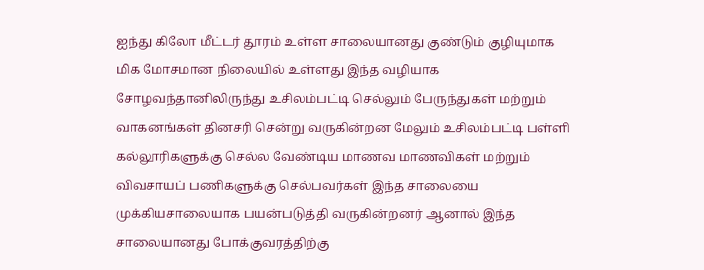ஐந்து கிலோ மீட்டர் தூரம் உள்ள சாலையானது குண்டும் குழியுமாக மிக மோசமான நிலையில் உள்ளது இந்த வழியாக சோழவந்தானிலிருந்து உசிலம்பட்டி செல்லும் பேருந்துகள் மற்றும் வாகனங்கள் தினசரி சென்று வருகின்றன மேலும் உசிலம்பட்டி பள்ளி கல்லூரிகளுக்கு செல்ல வேண்டிய மாணவ மாணவிகள் மற்றும் விவசாயப் பணிகளுக்கு செல்பவர்கள் இந்த சாலையை முக்கியசாலையாக பயன்படுத்தி வருகின்றனர் ஆனால் இந்த சாலையானது போக்குவரத்திற்கு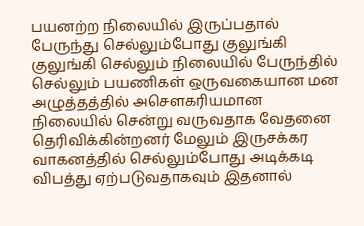பயனற்ற நிலையில் இருப்பதால் பேருந்து செல்லும்போது குலுங்கி குலுங்கி செல்லும் நிலையில் பேருந்தில் செல்லும் பயணிகள் ஒருவகையான மன அழுத்தத்தில் அசௌகரியமான நிலையில் சென்று வருவதாக வேதனை தெரிவிக்கின்றனர் மேலும் இருசக்கர வாகனத்தில் செல்லும்போது அடிக்கடி விபத்து ஏற்படுவதாகவும் இதனால்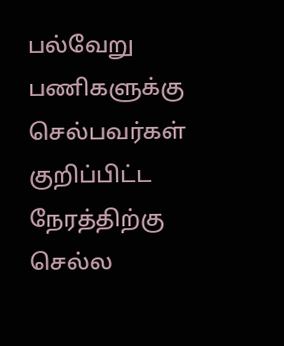பல்வேறு பணிகளுக்கு செல்பவர்கள் குறிப்பிட்ட நேரத்திற்கு செல்ல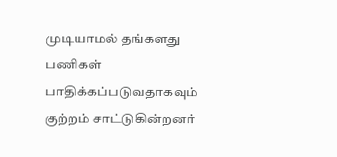முடியாமல் தங்களது பணிகள் பாதிக்கப்படுவதாகவும் குற்றம் சாட்டுகின்றனர்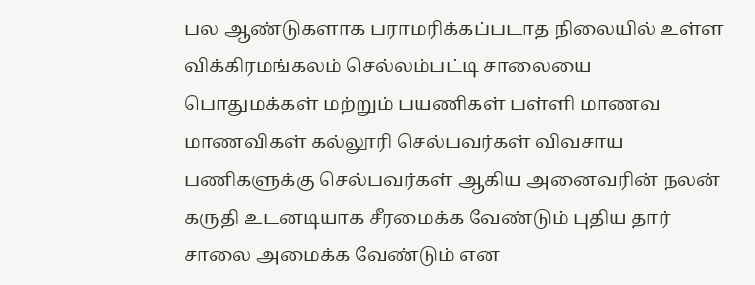பல ஆண்டுகளாக பராமரிக்கப்படாத நிலையில் உள்ள விக்கிரமங்கலம் செல்லம்பட்டி சாலையை பொதுமக்கள் மற்றும் பயணிகள் பள்ளி மாணவ மாணவிகள் கல்லூரி செல்பவர்கள் விவசாய பணிகளுக்கு செல்பவர்கள் ஆகிய அனைவரின் நலன் கருதி உடனடியாக சீரமைக்க வேண்டும் புதிய தார் சாலை அமைக்க வேண்டும் என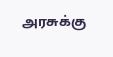அரசுக்கு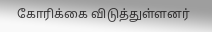கோரிக்கை விடுத்துள்ளனர்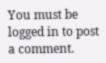You must be logged in to post a comment.